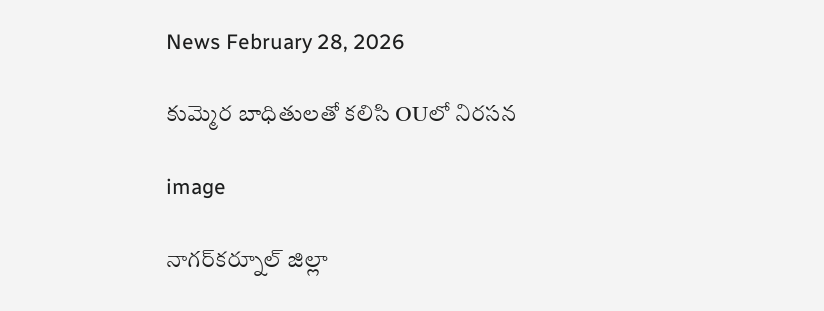News February 28, 2026

కుమ్మెర బాధితులతో కలిసి OUలో నిరసన

image

నాగర్‌కర్నూల్ జిల్లా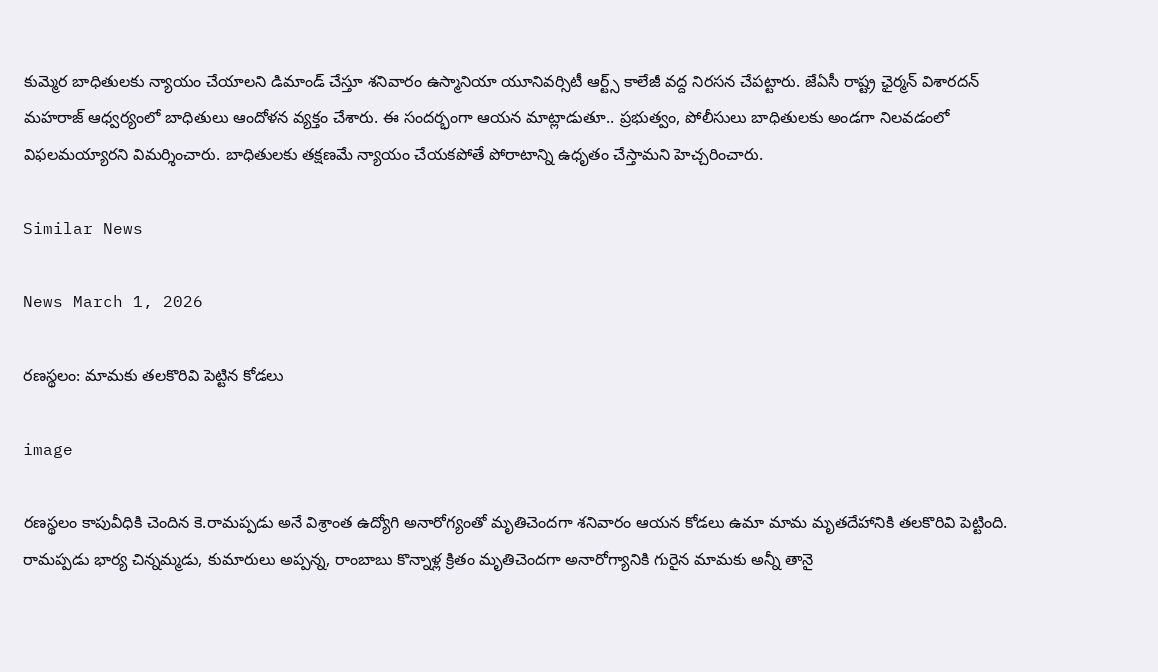కుమ్మెర బాధితులకు న్యాయం చేయాలని డిమాండ్ చేస్తూ శనివారం ఉస్మానియా యూనివర్సిటీ ఆర్ట్స్ కాలేజీ వద్ద నిరసన చేపట్టారు. జేఏసీ రాష్ట్ర ఛైర్మన్ విశారదన్ మహరాజ్ ఆధ్వర్యంలో బాధితులు ఆందోళన వ్యక్తం చేశారు. ఈ సందర్భంగా ఆయన మాట్లాడుతూ.. ప్రభుత్వం, పోలీసులు బాధితులకు అండగా నిలవడంలో విఫలమయ్యారని విమర్శించారు. బాధితులకు తక్షణమే న్యాయం చేయకపోతే పోరాటాన్ని ఉధృతం చేస్తామని హెచ్చరించారు.

Similar News

News March 1, 2026

రణస్థలం: మామకు తలకొరివి పెట్టిన కోడలు

image

రణస్థలం కాపువీధికి చెందిన కె.రామప్పడు అనే విశ్రాంత ఉద్యోగి అనారోగ్యంతో మృతిచెందగా శనివారం ఆయన కోడలు ఉమా మామ మృతదేహానికి తలకొరివి పెట్టింది. రామప్పడు భార్య చిన్నమ్మడు, కుమారులు అప్పన్న, రాంబాబు కొన్నాళ్ల క్రితం మృతిచెందగా అనారోగ్యానికి గురైన మామకు అన్నీ తానై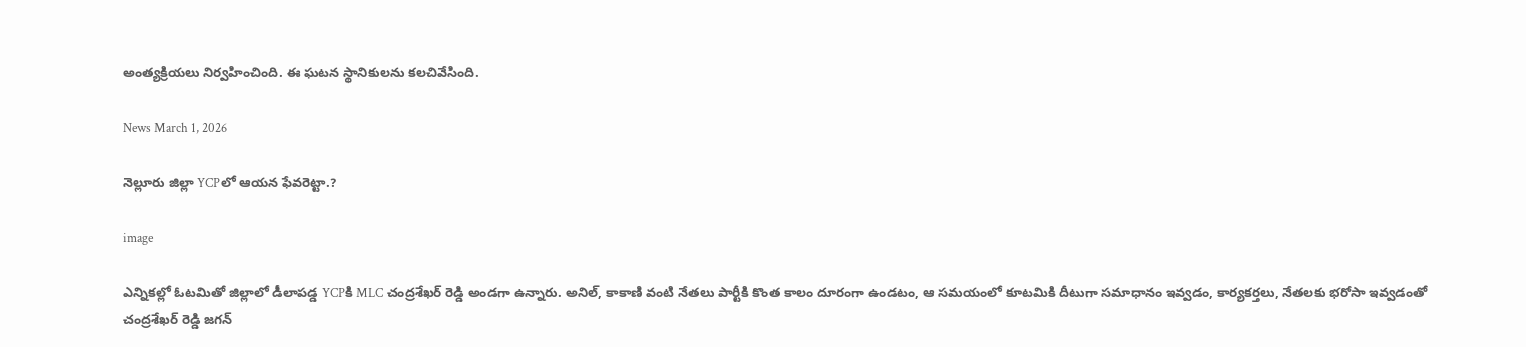అంత్యక్రియలు నిర్వహించింది. ఈ ఘటన స్థానికులను కలచివేసింది.

News March 1, 2026

నెల్లూరు జిల్లా YCPలో ఆయన ఫేవరెట్టా.?

image

ఎన్నికల్లో ఓటమితో జిల్లాలో డీలాపడ్డ YCPకి MLC చంద్రశేఖర్ రెడ్డి అండగా ఉన్నారు. అనిల్, కాకాణి వంటి నేతలు పార్టీకి కొంత కాలం దూరంగా ఉండటం, ఆ సమయంలో కూటమికి దీటుగా సమాధానం ఇవ్వడం, కార్యకర్తలు, నేతలకు భరోసా ఇవ్వడంతో చంద్రశేఖర్ రెడ్డి జగన్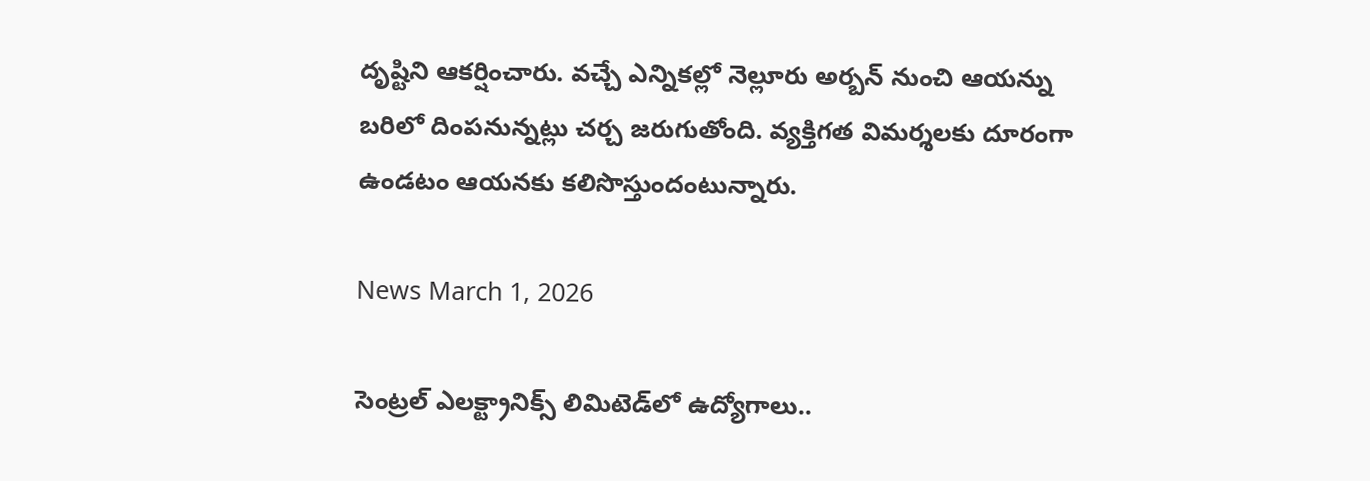దృష్టిని ఆకర్షించారు. వచ్చే ఎన్నికల్లో నెల్లూరు అర్బన్ నుంచి ఆయన్ను బరిలో దింపనున్నట్లు చర్చ జరుగుతోంది. వ్యక్తిగత విమర్శలకు దూరంగా ఉండటం ఆయనకు కలిసొస్తుందంటున్నారు.

News March 1, 2026

సెంట్రల్ ఎలక్ట్రానిక్స్ లిమిటెడ్‌లో ఉద్యోగాలు..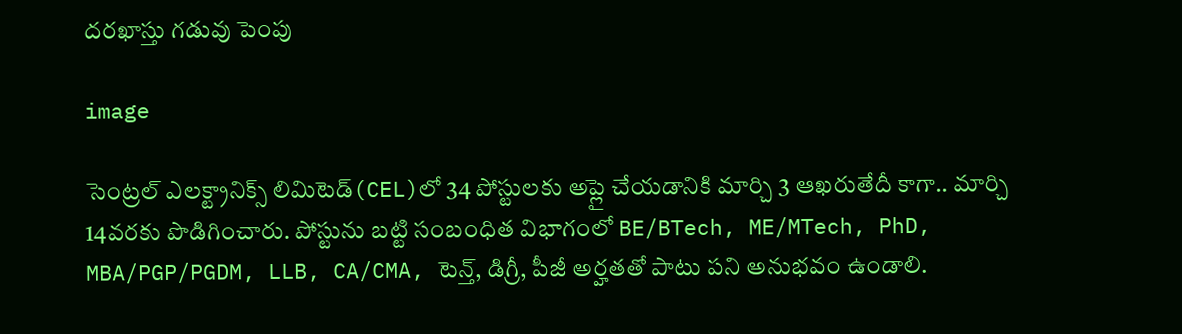దరఖాస్తు గడువు పెంపు

image

సెంట్రల్ ఎలక్ట్రానిక్స్ లిమిటెడ్(CEL)లో 34 పోస్టులకు అప్లై చేయడానికి మార్చి 3 ఆఖరుతేదీ కాగా.. మార్చి 14వరకు పొడిగించారు. పోస్టును బట్టి సంబంధిత విభాగంలో BE/BTech, ME/MTech, PhD, MBA/PGP/PGDM, LLB, CA/CMA, టెన్త్, డిగ్రీ, పీజీ అర్హతతో పాటు పని అనుభవం ఉండాలి.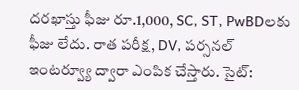దరఖాస్తు ఫీజు రూ.1,000, SC, ST, PwBDలకు ఫీజు లేదు. రాత పరీక్ష, DV, పర్సనల్ ఇంటర్వ్యూ ద్వారా ఎంపిక చేస్తారు. సైట్: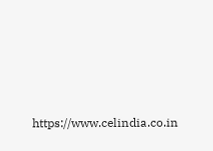https://www.celindia.co.in